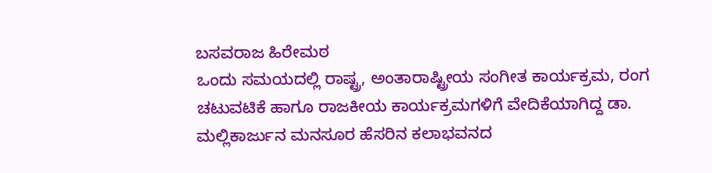ಬಸವರಾಜ ಹಿರೇಮಠ
ಒಂದು ಸಮಯದಲ್ಲಿ ರಾಷ್ಟ್ರ, ಅಂತಾರಾಷ್ಟ್ರೀಯ ಸಂಗೀತ ಕಾರ್ಯಕ್ರಮ, ರಂಗ ಚಟುವಟಿಕೆ ಹಾಗೂ ರಾಜಕೀಯ ಕಾರ್ಯಕ್ರಮಗಳಿಗೆ ವೇದಿಕೆಯಾಗಿದ್ದ ಡಾ. ಮಲ್ಲಿಕಾರ್ಜುನ ಮನಸೂರ ಹೆಸರಿನ ಕಲಾಭವನದ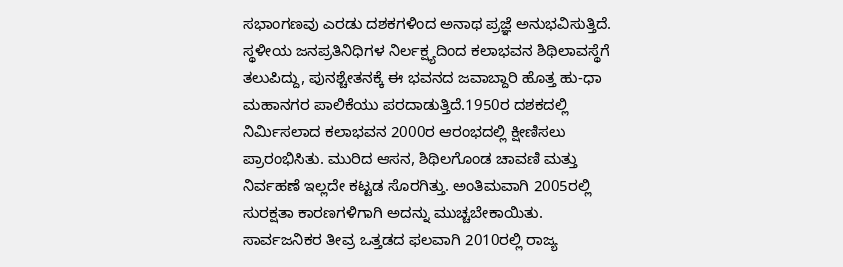ಸಭಾಂಗಣವು ಎರಡು ದಶಕಗಳಿಂದ ಅನಾಥ ಪ್ರಜ್ಞೆ ಅನುಭವಿಸುತ್ತಿದೆ.
ಸ್ಥಳೀಯ ಜನಪ್ರತಿನಿಧಿಗಳ ನಿರ್ಲಕ್ಷ್ಯದಿಂದ ಕಲಾಭವನ ಶಿಥಿಲಾವಸ್ಥೆಗೆ ತಲುಪಿದ್ದು, ಪುನಶ್ಚೇತನಕ್ಕೆ ಈ ಭವನದ ಜವಾಬ್ದಾರಿ ಹೊತ್ತ ಹು-ಧಾ ಮಹಾನಗರ ಪಾಲಿಕೆಯು ಪರದಾಡುತ್ತಿದೆ.1950ರ ದಶಕದಲ್ಲಿ ನಿರ್ಮಿಸಲಾದ ಕಲಾಭವನ 2000ರ ಆರಂಭದಲ್ಲಿ ಕ್ಷೀಣಿಸಲು ಪ್ರಾರಂಭಿಸಿತು. ಮುರಿದ ಆಸನ, ಶಿಥಿಲಗೊಂಡ ಚಾವಣಿ ಮತ್ತು ನಿರ್ವಹಣೆ ಇಲ್ಲದೇ ಕಟ್ಟಡ ಸೊರಗಿತ್ತು. ಅಂತಿಮವಾಗಿ 2005ರಲ್ಲಿ ಸುರಕ್ಷತಾ ಕಾರಣಗಳಿಗಾಗಿ ಅದನ್ನು ಮುಚ್ಚಬೇಕಾಯಿತು. ಸಾರ್ವಜನಿಕರ ತೀವ್ರ ಒತ್ತಡದ ಫಲವಾಗಿ 2010ರಲ್ಲಿ ರಾಜ್ಯ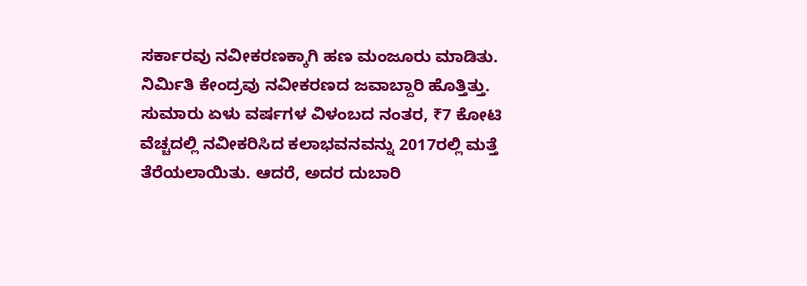ಸರ್ಕಾರವು ನವೀಕರಣಕ್ಕಾಗಿ ಹಣ ಮಂಜೂರು ಮಾಡಿತು. ನಿರ್ಮಿತಿ ಕೇಂದ್ರವು ನವೀಕರಣದ ಜವಾಬ್ದಾರಿ ಹೊತ್ತಿತ್ತು. ಸುಮಾರು ಏಳು ವರ್ಷಗಳ ವಿಳಂಬದ ನಂತರ, ₹7 ಕೋಟಿ ವೆಚ್ಚದಲ್ಲಿ ನವೀಕರಿಸಿದ ಕಲಾಭವನವನ್ನು 2017ರಲ್ಲಿ ಮತ್ತೆ ತೆರೆಯಲಾಯಿತು. ಆದರೆ, ಅದರ ದುಬಾರಿ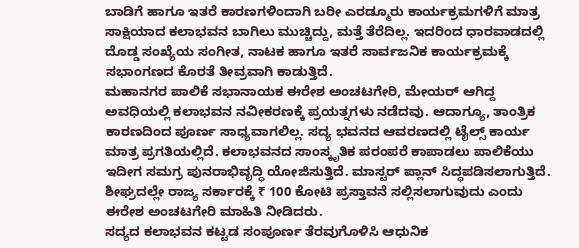ಬಾಡಿಗೆ ಹಾಗೂ ಇತರೆ ಕಾರಣಗಳಿಂದಾಗಿ ಬರೀ ಎರಡ್ಮೂರು ಕಾರ್ಯಕ್ರಮಗಳಿಗೆ ಮಾತ್ರ ಸಾಕ್ಷಿಯಾದ ಕಲಾಭವನ ಬಾಗಿಲು ಮುಚ್ಚಿದ್ದು, ಮತ್ತೆ ತೆರೆದಿಲ್ಲ. ಇದರಿಂದ ಧಾರವಾಡದಲ್ಲಿ ದೊಡ್ಡ ಸಂಖ್ಯೆಯ ಸಂಗೀತ, ನಾಟಕ ಹಾಗೂ ಇತರೆ ಸಾರ್ವಜನಿಕ ಕಾರ್ಯಕ್ರಮಕ್ಕೆ ಸಭಾಂಗಣದ ಕೊರತೆ ತೀವ್ರವಾಗಿ ಕಾಡುತ್ತಿದೆ.
ಮಹಾನಗರ ಪಾಲಿಕೆ ಸಭಾನಾಯಕ ಈರೇಶ ಅಂಚಟಗೇರಿ, ಮೇಯರ್ ಆಗಿದ್ದ ಅವಧಿಯಲ್ಲಿ ಕಲಾಭವನ ನವೀಕರಣಕ್ಕೆ ಪ್ರಯತ್ನಗಳು ನಡೆದವು. ಆದಾಗ್ಯೂ, ತಾಂತ್ರಿಕ ಕಾರಣದಿಂದ ಪೂರ್ಣ ಸಾಧ್ಯವಾಗಲಿಲ್ಲ. ಸದ್ಯ ಭವನದ ಆವರಣದಲ್ಲಿ ಟೈಲ್ಸ್ ಕಾರ್ಯ ಮಾತ್ರ ಪ್ರಗತಿಯಲ್ಲಿದೆ. ಕಲಾಭವನದ ಸಾಂಸ್ಕೃತಿಕ ಪರಂಪರೆ ಕಾಪಾಡಲು ಪಾಲಿಕೆಯು ಇದೀಗ ಸಮಗ್ರ ಪುನರಾಭಿವೃದ್ಧಿ ಯೋಜಿಸುತ್ತಿದೆ. ಮಾಸ್ಟರ್ ಪ್ಲಾನ್ ಸಿದ್ಧಪಡಿಸಲಾಗುತ್ತಿದೆ. ಶೀಘ್ರದಲ್ಲೇ ರಾಜ್ಯ ಸರ್ಕಾರಕ್ಕೆ ₹ 100 ಕೋಟಿ ಪ್ರಸ್ತಾವನೆ ಸಲ್ಲಿಸಲಾಗುವುದು ಎಂದು ಈರೇಶ ಅಂಚಟಗೇರಿ ಮಾಹಿತಿ ನೀಡಿದರು.
ಸದ್ಯದ ಕಲಾಭವನ ಕಟ್ಟಡ ಸಂಪೂರ್ಣ ತೆರವುಗೊಳಿಸಿ ಆಧುನಿಕ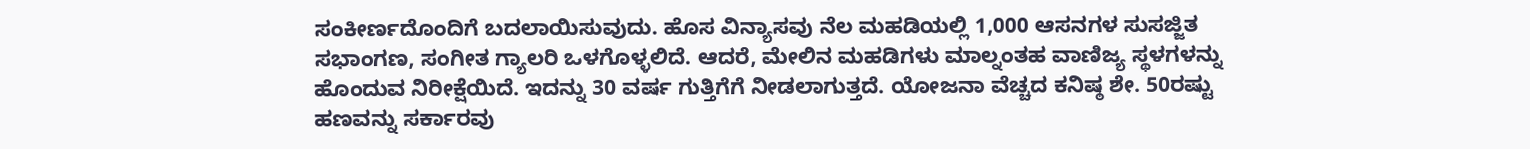ಸಂಕೀರ್ಣದೊಂದಿಗೆ ಬದಲಾಯಿಸುವುದು. ಹೊಸ ವಿನ್ಯಾಸವು ನೆಲ ಮಹಡಿಯಲ್ಲಿ 1,000 ಆಸನಗಳ ಸುಸಜ್ಜಿತ ಸಭಾಂಗಣ, ಸಂಗೀತ ಗ್ಯಾಲರಿ ಒಳಗೊಳ್ಳಲಿದೆ. ಆದರೆ, ಮೇಲಿನ ಮಹಡಿಗಳು ಮಾಲ್ನಂತಹ ವಾಣಿಜ್ಯ ಸ್ಥಳಗಳನ್ನು ಹೊಂದುವ ನಿರೀಕ್ಷೆಯಿದೆ. ಇದನ್ನು 30 ವರ್ಷ ಗುತ್ತಿಗೆಗೆ ನೀಡಲಾಗುತ್ತದೆ. ಯೋಜನಾ ವೆಚ್ಚದ ಕನಿಷ್ಠ ಶೇ. 50ರಷ್ಟು ಹಣವನ್ನು ಸರ್ಕಾರವು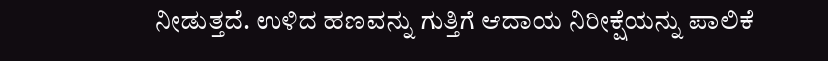ನೀಡುತ್ತದೆ. ಉಳಿದ ಹಣವನ್ನು ಗುತ್ತಿಗೆ ಆದಾಯ ನಿರೀಕ್ಷೆಯನ್ನು ಪಾಲಿಕೆ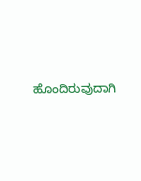ಹೊಂದಿರುವುದಾಗಿ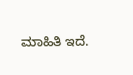ಮಾಹಿತಿ ಇದೆ.